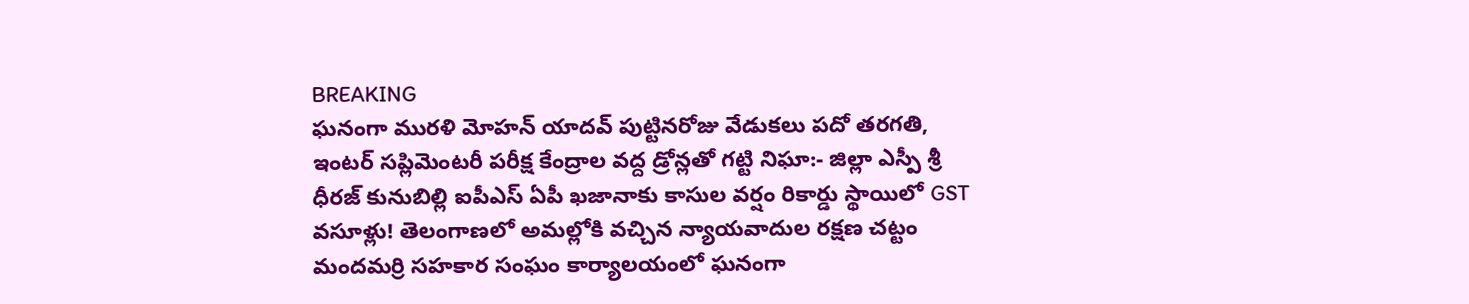BREAKING
ఘనంగా మురళి మోహన్ యాదవ్ పుట్టినరోజు వేడుకలు పదో తరగతి, ఇంటర్ సప్లిమెంటరీ పరీక్ష కేంద్రాల వద్ద డ్రోన్లతో గట్టి నిఘా:- జిల్లా ఎస్పీ శ్రీ ధీరజ్ కునుబిల్లి ఐపీఎస్ ఏపీ ఖజానాకు కాసుల వర్షం రికార్డు స్థాయిలో GST వసూళ్లు! తెలంగాణలో అమల్లోకి వచ్చిన న్యాయవాదుల రక్షణ చట్టం మందమర్రి సహకార సంఘం కార్యాలయంలో ఘనంగా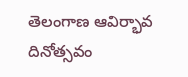తెలంగాణ ఆవిర్భావ దినోత్సవం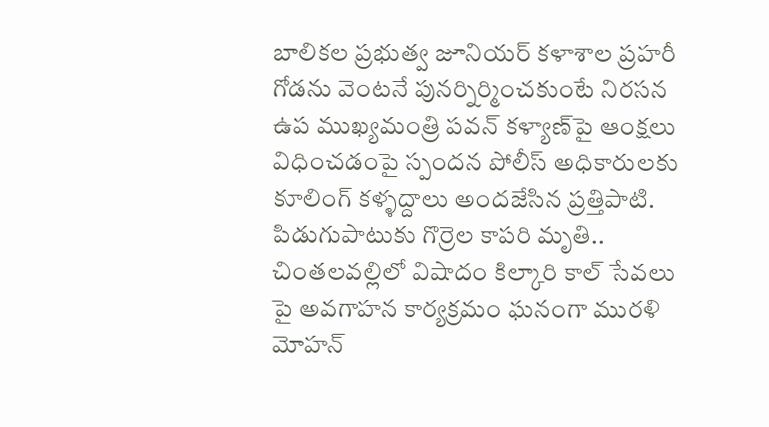బాలికల ప్రభుత్వ జూనియర్ కళాశాల ప్రహరీ గోడను వెంటనే పునర్నిర్మించకుంటే నిరసన ఉప ముఖ్యమంత్రి పవన్ కళ్యాణ్‌పై ఆంక్షలు విధించడంపై స్పందన పోలీస్ అధికారులకు కూలింగ్ కళ్ళద్దాలు అందజేసిన ప్రత్తిపాటి. పిడుగుపాటుకు గొర్రెల కాపరి మృతి.. చింతలవల్లిలో విషాదం కిల్కారి కాల్ సేవలు పై అవగాహన కార్యక్రమం ఘనంగా మురళి మోహన్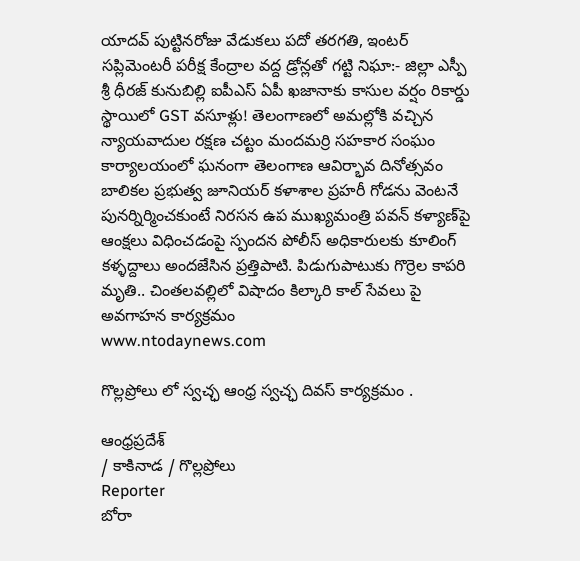యాదవ్ పుట్టినరోజు వేడుకలు పదో తరగతి, ఇంటర్ సప్లిమెంటరీ పరీక్ష కేంద్రాల వద్ద డ్రోన్లతో గట్టి నిఘా:- జిల్లా ఎస్పీ శ్రీ ధీరజ్ కునుబిల్లి ఐపీఎస్ ఏపీ ఖజానాకు కాసుల వర్షం రికార్డు స్థాయిలో GST వసూళ్లు! తెలంగాణలో అమల్లోకి వచ్చిన న్యాయవాదుల రక్షణ చట్టం మందమర్రి సహకార సంఘం కార్యాలయంలో ఘనంగా తెలంగాణ ఆవిర్భావ దినోత్సవం బాలికల ప్రభుత్వ జూనియర్ కళాశాల ప్రహరీ గోడను వెంటనే పునర్నిర్మించకుంటే నిరసన ఉప ముఖ్యమంత్రి పవన్ కళ్యాణ్‌పై ఆంక్షలు విధించడంపై స్పందన పోలీస్ అధికారులకు కూలింగ్ కళ్ళద్దాలు అందజేసిన ప్రత్తిపాటి. పిడుగుపాటుకు గొర్రెల కాపరి మృతి.. చింతలవల్లిలో విషాదం కిల్కారి కాల్ సేవలు పై అవగాహన కార్యక్రమం
www.ntodaynews.com

గొల్లప్రోలు లో స్వచ్ఛ ఆంధ్ర స్వచ్ఛ దివస్ కార్యక్రమం .

ఆంధ్రప్రదేశ్
/ కాకినాడ / గొల్లప్రోలు
Reporter
బోరా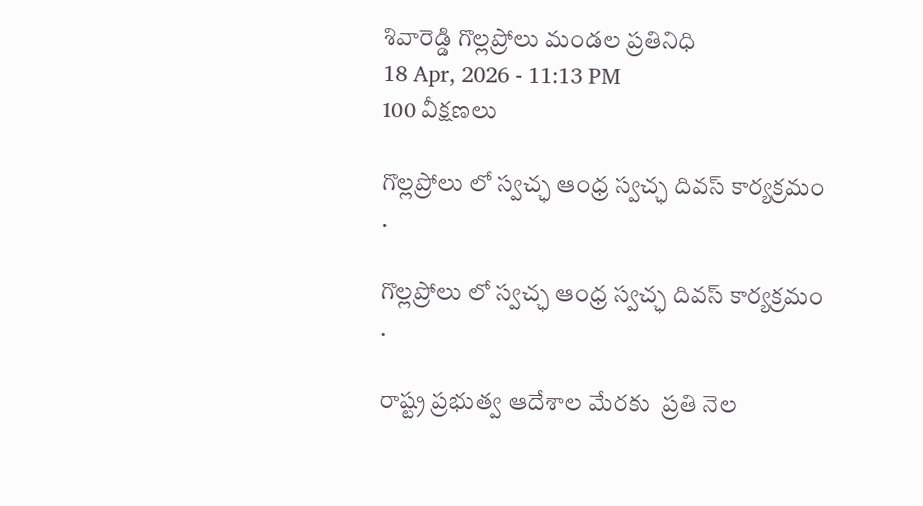శివారెడ్డి గొల్లప్రోలు మండల ప్రతినిధి
18 Apr, 2026 - 11:13 PM
100 వీక్షణలు

గొల్లప్రోలు లో స్వచ్ఛ ఆంధ్ర స్వచ్ఛ దివస్ కార్యక్రమం .

గొల్లప్రోలు లో స్వచ్ఛ ఆంధ్ర స్వచ్ఛ దివస్ కార్యక్రమం .

రాష్ట్ర ప్రభుత్వ ఆదేశాల మేరకు  ప్రతి నెల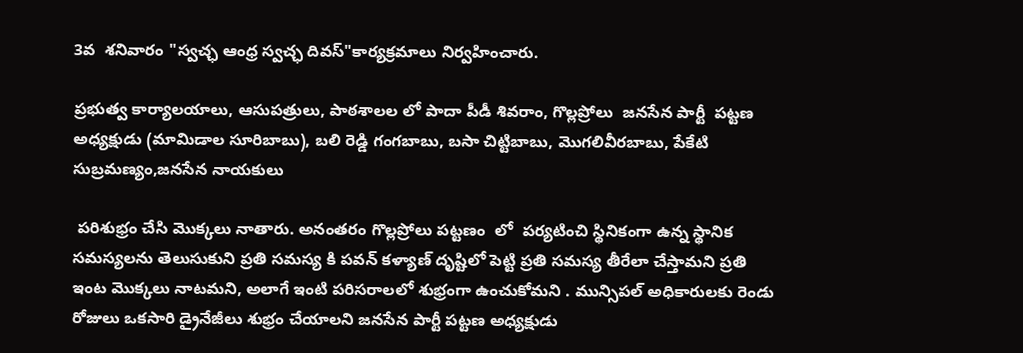3వ  శనివారం "స్వచ్ఛ ఆంధ్ర స్వచ్ఛ దివస్"కార్యక్రమాలు నిర్వహించారు.

ప్రభుత్వ కార్యాలయాలు, ఆసుపత్రులు, పాఠశాలల లో పాదా పీడీ శివరాం, గొల్లప్రోలు  జనసేన పార్టీ  పట్టణ అధ్యక్షుడు (మామిడాల సూరిబాబు), బలి రెడ్డి గంగబాబు, బసా చిట్టిబాబు, మొగలివీరబాబు, పేకేటి సుబ్రమణ్యం,జనసేన నాయకులు

 పరిశుభ్రం చేసి మొక్కలు నాతారు. అనంతరం గొల్లప్రోలు పట్టణం  లో  పర్యటించి స్థినికంగా ఉన్న స్థానిక సమస్యలను తెలుసుకుని ప్రతి సమస్య కి పవన్ కళ్యాణ్ దృష్టిలో పెట్టి ప్రతి సమస్య తీరేలా చేస్తామని ప్రతి ఇంట మొక్కలు నాటమని, అలాగే ఇంటి పరిసరాలలో శుభ్రంగా ఉంచుకోమని . మున్సిపల్ అధికారులకు రెండు రోజులు ఒకసారి డ్రైనేజీలు శుభ్రం చేయాలని జనసేన పార్టీ పట్టణ అధ్యక్షుడు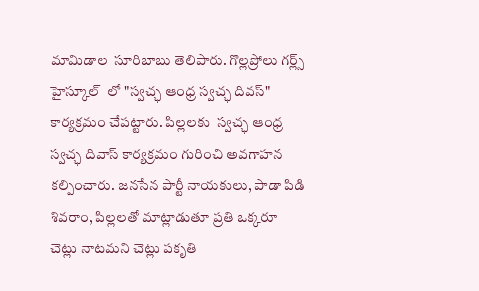మామిడాల  సూరిబాబు తెలిపారు. గొల్లప్రోలు గర్ల్స్ హైస్కూల్  లో "స్వచ్ఛ ఆంధ్ర స్వచ్ఛ దివస్" కార్యక్రమం చేపట్టారు. పిల్లలకు  స్వచ్ఛ ఆంధ్ర స్వచ్ఛ దివాస్ కార్యక్రమం గురించి అవగాహన  కల్పించారు. జనసేన పార్టీ నాయకులు, పాడా పిడి శివరాం, పిల్లలతో మాట్లాడుతూ ప్రతి ఒక్కరూ చెట్లు నాటమని చెట్లు పకృతి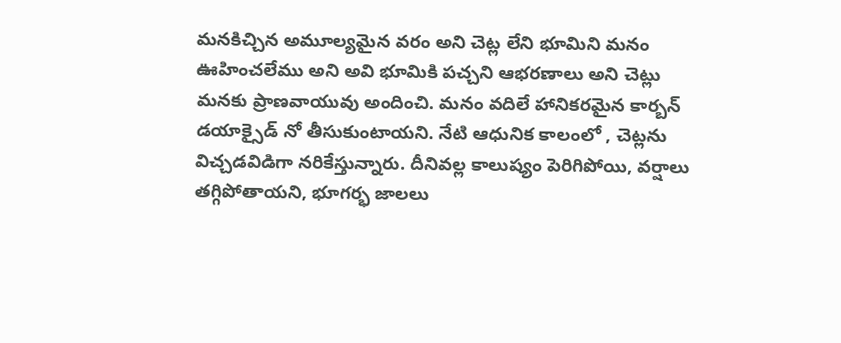మనకిచ్చిన అమూల్యమైన వరం అని చెట్ల లేని భూమిని మనం ఊహించలేము అని అవి భూమికి పచ్చని ఆభరణాలు అని చెట్లు మనకు ప్రాణవాయువు అందించి. మనం వదిలే హానికరమైన కార్బన్ డయాక్సైడ్ నో తీసుకుంటాయని. నేటి ఆధునిక కాలంలో , చెట్లను విచ్చడవిడిగా నరికేస్తున్నారు. దీనివల్ల కాలుష్యం పెరిగిపోయి, వర్షాలు తగ్గిపోతాయని, భూగర్భ జాలలు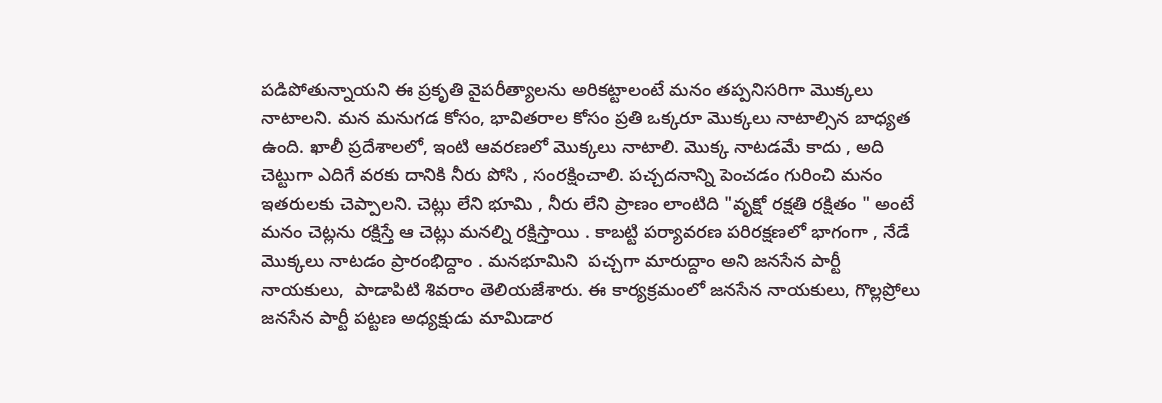పడిపోతున్నాయని ఈ ప్రకృతి వైపరీత్యాలను అరికట్టాలంటే మనం తప్పనిసరిగా మొక్కలు నాటాలని. మన మనుగడ కోసం, భావితరాల కోసం ప్రతి ఒక్కరూ మొక్కలు నాటాల్సిన బాధ్యత ఉంది. ఖాలీ ప్రదేశాలలో, ఇంటి ఆవరణలో మొక్కలు నాటాలి. మొక్క నాటడమే కాదు , అది చెట్టుగా ఎదిగే వరకు దానికి నీరు పోసి , సంరక్షించాలి. పచ్చదనాన్ని పెంచడం గురించి మనం ఇతరులకు చెప్పాలని. చెట్లు లేని భూమి , నీరు లేని ప్రాణం లాంటిది "వృక్షో రక్షతి రక్షితం " అంటే మనం చెట్లను రక్షిస్తే ఆ చెట్లు మనల్ని రక్షిస్తాయి . కాబట్టి పర్యావరణ పరిరక్షణలో భాగంగా , నేడే మొక్కలు నాటడం ప్రారంభిద్దాం . మనభూమిని  పచ్చగా మారుద్దాం అని జనసేన పార్టీ నాయకులు,  పాడాపిటి శివరాం తెలియజేశారు. ఈ కార్యక్రమంలో జనసేన నాయకులు, గొల్లప్రోలు జనసేన పార్టీ పట్టణ అధ్యక్షుడు మామిడార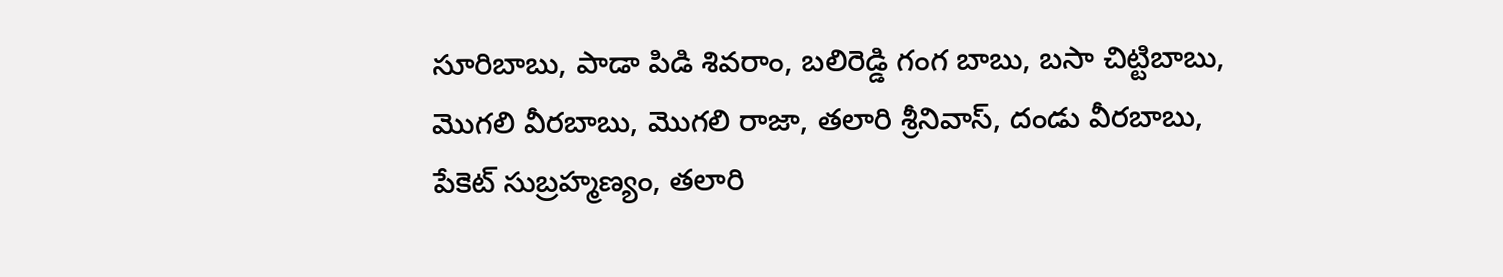సూరిబాబు, పాడా పిడి శివరాం, బలిరెడ్డి గంగ బాబు, బసా చిట్టిబాబు, మొగలి వీరబాబు, మొగలి రాజా, తలారి శ్రీనివాస్, దండు వీరబాబు, పేకెట్ సుబ్రహ్మణ్యం, తలారి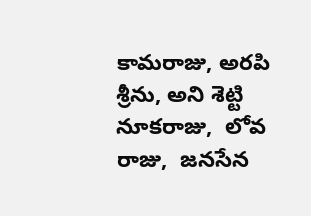కామరాజు, అరపి శ్రీను, అని శెట్టి నూకరాజు,  లోవ రాజు,  జనసేన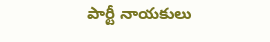పార్టీ నాయకులు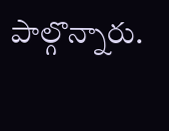పాల్గొన్నారు.